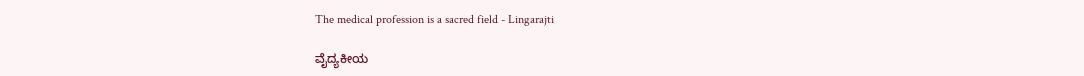The medical profession is a sacred field - Lingarajti

ವೈದ್ಯಕೀಯ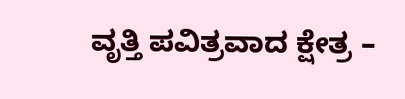ವೃತ್ತಿ ಪವಿತ್ರವಾದ ಕ್ಷೇತ್ರ –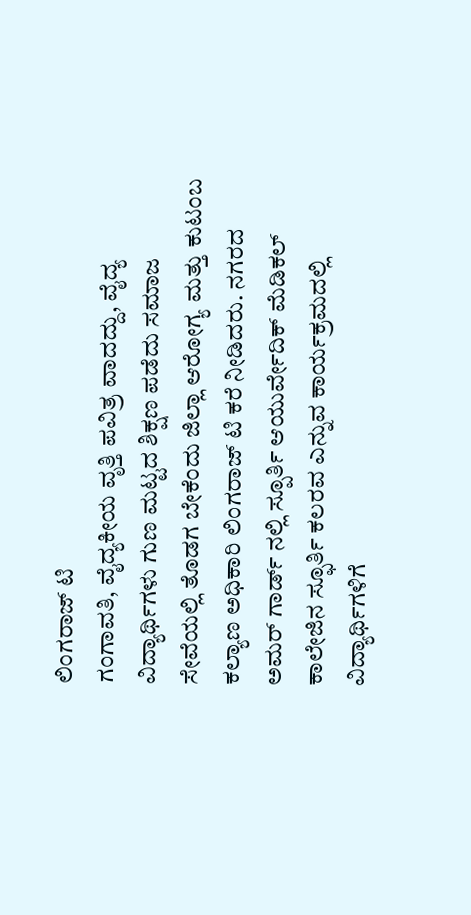ಲಿಂಗರಾಜ್ ಟಿ
ಗಂಗಾವತಿ, ವೈದ್ಯಕೀಯ ವೃತ್ತಿ ಪವಿತ್ರ ವಾದದ್ದು, ವೈದ್ಯ ವಿದ್ಯಾರ್ಥಿಗಳು ಗುಣ ಮಟ್ಟದ ಶಿಕ್ಷಣ ಪಡೆದು ಸಮಾಜ ಸೇವೆಯಲ್ಲಿ ತೊಡಗ ಬೇಕೆಂದು ಜಿಲ್ಲಾ ಆರೋಗ್ಯ ಮತ್ತು ಕುಟಂಬ ಕಲ್ಯಾಣ ಅಧಿಕಾರಿ ಲಿಂಗರಾಜ್ ಟಿ ಕರೆ ನೀಡಿದರು. ನಗರದ ಅಮರ್ ಗಾರ್ಡ್ ನಲ್ಲಿ ಸ್ಪೂರ್ತಿ ಆಯುರ್ವೇದಿಕ್ ಮೆಡಿಕಲ್ ಕಾಲೇಜಿನ ಸ್ಫೂರ್ತಿ ಕಲರವ ಎನ್ನುವ ಕಾರ್ಯಕ್ರಮದಲ್ಲಿ ವಿದ್ಯಾರ್ಥಿಗಳಿಗೆ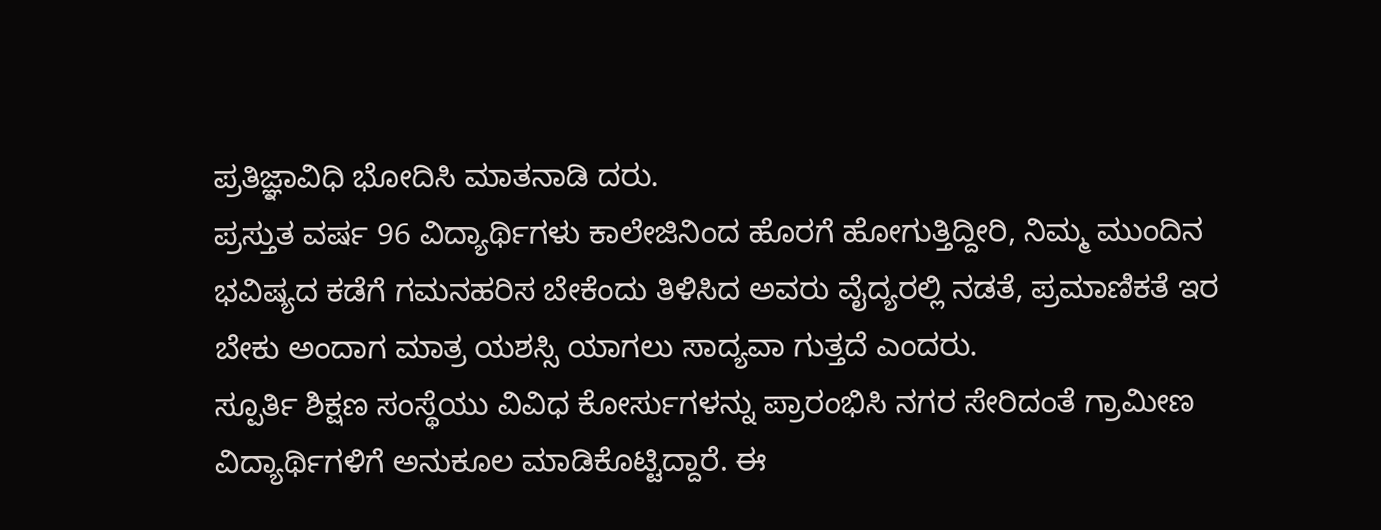ಪ್ರತಿಜ್ಞಾವಿಧಿ ಭೋದಿಸಿ ಮಾತನಾಡಿ ದರು.
ಪ್ರಸ್ತುತ ವರ್ಷ 96 ವಿದ್ಯಾರ್ಥಿಗಳು ಕಾಲೇಜಿನಿಂದ ಹೊರಗೆ ಹೋಗುತ್ತಿದ್ದೀರಿ, ನಿಮ್ಮ ಮುಂದಿನ ಭವಿಷ್ಯದ ಕಡೆಗೆ ಗಮನಹರಿಸ ಬೇಕೆಂದು ತಿಳಿಸಿದ ಅವರು ವೈದ್ಯರಲ್ಲಿ ನಡತೆ, ಪ್ರಮಾಣಿಕತೆ ಇರ ಬೇಕು ಅಂದಾಗ ಮಾತ್ರ ಯಶಸ್ಸಿ ಯಾಗಲು ಸಾದ್ಯವಾ ಗುತ್ತದೆ ಎಂದರು.
ಸ್ಪೂರ್ತಿ ಶಿಕ್ಷಣ ಸಂಸ್ಥೆಯು ವಿವಿಧ ಕೋರ್ಸುಗಳನ್ನು ಪ್ರಾರಂಭಿಸಿ ನಗರ ಸೇರಿದಂತೆ ಗ್ರಾಮೀಣ ವಿದ್ಯಾರ್ಥಿಗಳಿಗೆ ಅನುಕೂಲ ಮಾಡಿಕೊಟ್ಟಿದ್ದಾರೆ. ಈ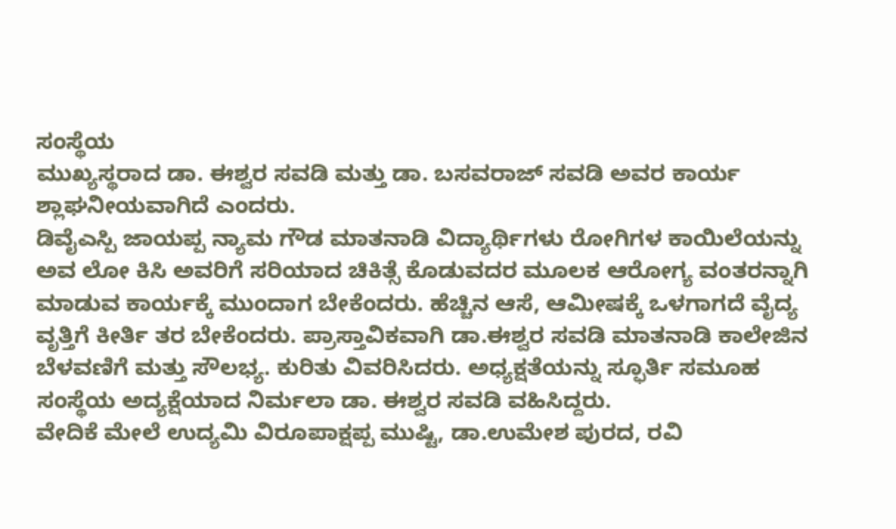ಸಂಸ್ಥೆಯ
ಮುಖ್ಯಸ್ಥರಾದ ಡಾ. ಈಶ್ವರ ಸವಡಿ ಮತ್ತು ಡಾ. ಬಸವರಾಜ್ ಸವಡಿ ಅವರ ಕಾರ್ಯ ಶ್ಲಾಘನೀಯವಾಗಿದೆ ಎಂದರು.
ಡಿವೈಎಸ್ಪಿ ಜಾಯಪ್ಪ ನ್ಯಾಮ ಗೌಡ ಮಾತನಾಡಿ ವಿದ್ಯಾರ್ಥಿಗಳು ರೋಗಿಗಳ ಕಾಯಿಲೆಯನ್ನು ಅವ ಲೋ ಕಿಸಿ ಅವರಿಗೆ ಸರಿಯಾದ ಚಿಕಿತ್ಸೆ ಕೊಡುವದರ ಮೂಲಕ ಆರೋಗ್ಯ ವಂತರನ್ನಾಗಿ ಮಾಡುವ ಕಾರ್ಯಕ್ಕೆ ಮುಂದಾಗ ಬೇಕೆಂದರು. ಹೆಚ್ಚಿನ ಆಸೆ, ಆಮೀಷಕ್ಕೆ ಒಳಗಾಗದೆ ವೈದ್ಯ ವೃತ್ತಿಗೆ ಕೀರ್ತಿ ತರ ಬೇಕೆಂದರು. ಪ್ರಾಸ್ತಾವಿಕವಾಗಿ ಡಾ.ಈಶ್ವರ ಸವಡಿ ಮಾತನಾಡಿ ಕಾಲೇಜಿನ ಬೆಳವಣಿಗೆ ಮತ್ತು ಸೌಲಭ್ಯ. ಕುರಿತು ವಿವರಿಸಿದರು. ಅಧ್ಯಕ್ಷತೆಯನ್ನು ಸ್ಫೂರ್ತಿ ಸಮೂಹ ಸಂಸ್ಥೆಯ ಅದ್ಯಕ್ಷೆಯಾದ ನಿರ್ಮಲಾ ಡಾ. ಈಶ್ವರ ಸವಡಿ ವಹಿಸಿದ್ದರು.
ವೇದಿಕೆ ಮೇಲೆ ಉದ್ಯಮಿ ವಿರೂಪಾಕ್ಷಪ್ಪ ಮುಷ್ಟಿ, ಡಾ.ಉಮೇಶ ಪುರದ, ರವಿ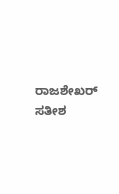ರಾಜಶೇಖರ್ ಸತೀಶ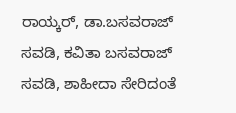ರಾಯ್ಕರ್, ಡಾ.ಬಸವರಾಜ್ ಸವಡಿ, ಕವಿತಾ ಬಸವರಾಜ್ ಸವಡಿ, ಶಾಹೀದಾ ಸೇರಿದಂತೆ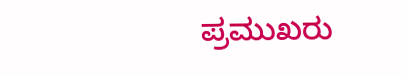ಪ್ರಮುಖರು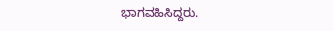ಭಾಗವಹಿಸಿದ್ದರು.